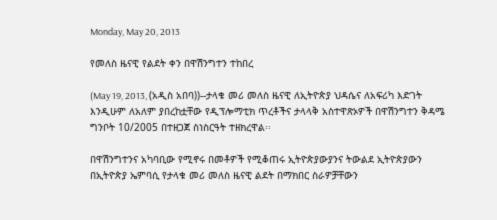Monday, May 20, 2013

የመለስ ዜናዊ የልደት ቀን በዋሽንግተን ተከበረ

(May 19, 2013, (አዲስ አበባ))--ታላቁ መሪ መለስ ዜናዊ ለኢትዮጵያ ህዳሴና ለአፍሪካ እድገት እንዲሁም ለአለም ያበረከቷቸው የዲፕሎማቲክ ጥረቶችና ታላላቅ አስተዋጽኦዎች በዋሽንግተን ቅዳሜ ግንቦት 10/2005 በተዘጋጀ ስነስርዓት ተዘክረዋል፡፡

በዋሽንግተንና አካባቢው የሚኖሩ በመቶዎች የሚቆጠሩ ኢትዮጵያውያንና ትውልደ ኢትዮጵያውን በኢትዮጵያ ኤምባሲ የታላቁ መሪ መለስ ዜናዊ ልደት በማክበር ስራዎቻቸውን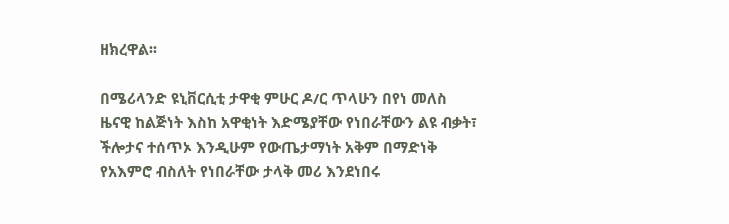ዘክረዋል፡፡

በሜሪላንድ ዩኒቨርሲቲ ታዋቂ ምሁር ዶ/ር ጥላሁን በየነ መለስ ዜናዊ ከልጅነት እስከ አዋቂነት እድሜያቸው የነበራቸውን ልዩ ብቃት፣ ችሎታና ተሰጥኦ እንዲሁም የውጤታማነት አቅም በማድነቅ የአእምሮ ብስለት የነበራቸው ታላቅ መሪ እንደነበሩ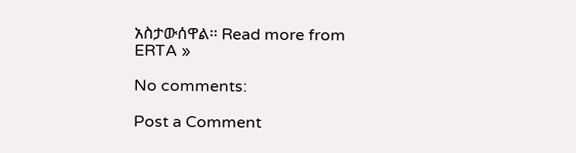አስታውሰዋል፡፡ Read more from ERTA »

No comments:

Post a Comment